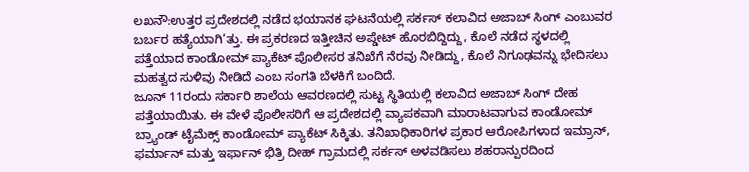ಲಖನೌ:ಉತ್ತರ ಪ್ರದೇಶದಲ್ಲಿ ನಡೆದ ಭಯಾನಕ ಘಟನೆಯಲ್ಲಿ ಸರ್ಕಸ್ ಕಲಾವಿದ ಅಜಾಬ್ ಸಿಂಗ್ ಎಂಬುವರ ಬರ್ಬರ ಹತ್ಯೆಯಾಗಿ‘ತ್ತು. ಈ ಪ್ರಕರಣದ ಇತ್ತೀಚಿನ ಅಪ್ಡೇಟ್ ಹೊರಬಿದ್ದಿದ್ದು, ಕೊಲೆ ನಡೆದ ಸ್ಥಳದಲ್ಲಿ ಪತ್ತೆಯಾದ ಕಾಂಡೋಮ್ ಪ್ಯಾಕೆಟ್ ಪೊಲೀಸರ ತನಿಖೆಗೆ ನೆರವು ನೀಡಿದ್ದು, ಕೊಲೆ ನಿಗೂಢವನ್ನು ಭೇದಿಸಲು ಮಹತ್ವದ ಸುಳಿವು ನೀಡಿದೆ ಎಂಬ ಸಂಗತಿ ಬೆಳಕಿಗೆ ಬಂದಿದೆ.
ಜೂನ್ 11ರಂದು ಸರ್ಕಾರಿ ಶಾಲೆಯ ಆವರಣದಲ್ಲಿ ಸುಟ್ಟ ಸ್ಥಿತಿಯಲ್ಲಿ ಕಲಾವಿದ ಅಜಾಬ್ ಸಿಂಗ್ ದೇಹ ಪತ್ತೆಯಾಯಿತು. ಈ ವೇಳೆ ಪೊಲೀಸರಿಗೆ ಆ ಪ್ರದೇಶದಲ್ಲಿ ವ್ಯಾಪಕವಾಗಿ ಮಾರಾಟವಾಗುವ ಕಾಂಡೋಮ್ ಬ್ರ್ಯಾಂಡ್ ಟೈಮೆಕ್ಸ್ ಕಾಂಡೋಮ್ ಪ್ಯಾಕೆಟ್ ಸಿಕ್ಕಿತು. ತನಿಖಾಧಿಕಾರಿಗಳ ಪ್ರಕಾರ ಆರೋಪಿಗಳಾದ ಇಮ್ರಾನ್, ಫರ್ಮಾನ್ ಮತ್ತು ಇರ್ಫಾನ್ ಭಿತ್ರಿ ದೀಹ್ ಗ್ರಾಮದಲ್ಲಿ ಸರ್ಕಸ್ ಅಳವಡಿಸಲು ಶಹರಾನ್ಪುರದಿಂದ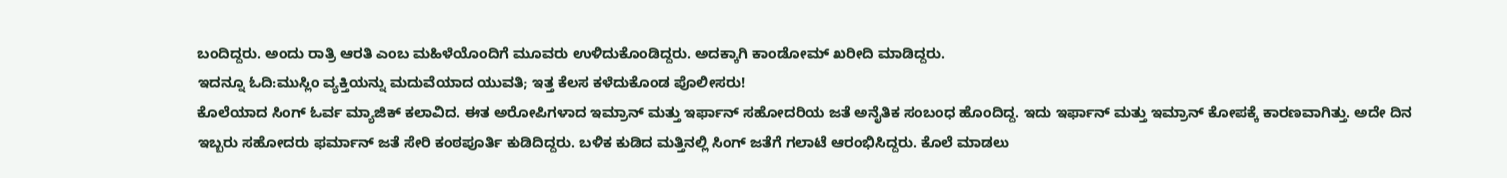ಬಂದಿದ್ದರು. ಅಂದು ರಾತ್ರಿ ಆರತಿ ಎಂಬ ಮಹಿಳೆಯೊಂದಿಗೆ ಮೂವರು ಉಳಿದುಕೊಂಡಿದ್ದರು. ಅದಕ್ಕಾಗಿ ಕಾಂಡೋಮ್ ಖರೀದಿ ಮಾಡಿದ್ದರು.
ಇದನ್ನೂ ಓದಿ:ಮುಸ್ಲಿಂ ವ್ಯಕ್ತಿಯನ್ನು ಮದುವೆಯಾದ ಯುವತಿ; ಇತ್ತ ಕೆಲಸ ಕಳೆದುಕೊಂಡ ಪೊಲೀಸರು!
ಕೊಲೆಯಾದ ಸಿಂಗ್ ಓರ್ವ ಮ್ಯಾಜಿಕ್ ಕಲಾವಿದ. ಈತ ಅರೋಪಿಗಳಾದ ಇಮ್ರಾನ್ ಮತ್ತು ಇರ್ಫಾನ್ ಸಹೋದರಿಯ ಜತೆ ಅನೈತಿಕ ಸಂಬಂಧ ಹೊಂದಿದ್ದ. ಇದು ಇರ್ಫಾನ್ ಮತ್ತು ಇಮ್ರಾನ್ ಕೋಪಕ್ಕೆ ಕಾರಣವಾಗಿತ್ತು. ಅದೇ ದಿನ ಇಬ್ಬರು ಸಹೋದರು ಫರ್ಮಾನ್ ಜತೆ ಸೇರಿ ಕಂಠಪೂರ್ತಿ ಕುಡಿದಿದ್ದರು. ಬಳಿಕ ಕುಡಿದ ಮತ್ತಿನಲ್ಲಿ ಸಿಂಗ್ ಜತೆಗೆ ಗಲಾಟೆ ಆರಂಭಿಸಿದ್ದರು. ಕೊಲೆ ಮಾಡಲು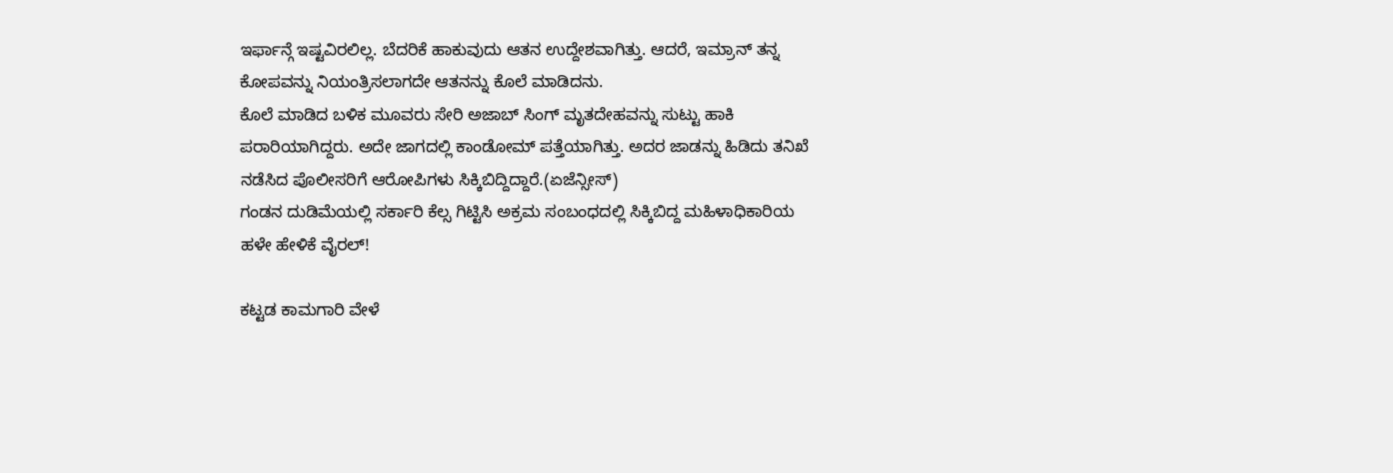ಇರ್ಫಾನ್ಗೆ ಇಷ್ಟವಿರಲಿಲ್ಲ. ಬೆದರಿಕೆ ಹಾಕುವುದು ಆತನ ಉದ್ದೇಶವಾಗಿತ್ತು. ಆದರೆ, ಇಮ್ರಾನ್ ತನ್ನ ಕೋಪವನ್ನು ನಿಯಂತ್ರಿಸಲಾಗದೇ ಆತನನ್ನು ಕೊಲೆ ಮಾಡಿದನು.
ಕೊಲೆ ಮಾಡಿದ ಬಳಿಕ ಮೂವರು ಸೇರಿ ಅಜಾಬ್ ಸಿಂಗ್ ಮೃತದೇಹವನ್ನು ಸುಟ್ಟು ಹಾಕಿ ಪರಾರಿಯಾಗಿದ್ದರು. ಅದೇ ಜಾಗದಲ್ಲಿ ಕಾಂಡೋಮ್ ಪತ್ತೆಯಾಗಿತ್ತು. ಅದರ ಜಾಡನ್ನು ಹಿಡಿದು ತನಿಖೆ ನಡೆಸಿದ ಪೊಲೀಸರಿಗೆ ಆರೋಪಿಗಳು ಸಿಕ್ಕಿಬಿದ್ದಿದ್ದಾರೆ.(ಏಜೆನ್ಸೀಸ್)
ಗಂಡನ ದುಡಿಮೆಯಲ್ಲಿ ಸರ್ಕಾರಿ ಕೆಲ್ಸ ಗಿಟ್ಟಿಸಿ ಅಕ್ರಮ ಸಂಬಂಧದಲ್ಲಿ ಸಿಕ್ಕಿಬಿದ್ದ ಮಹಿಳಾಧಿಕಾರಿಯ ಹಳೇ ಹೇಳಿಕೆ ವೈರಲ್!

ಕಟ್ಟಡ ಕಾಮಗಾರಿ ವೇಳೆ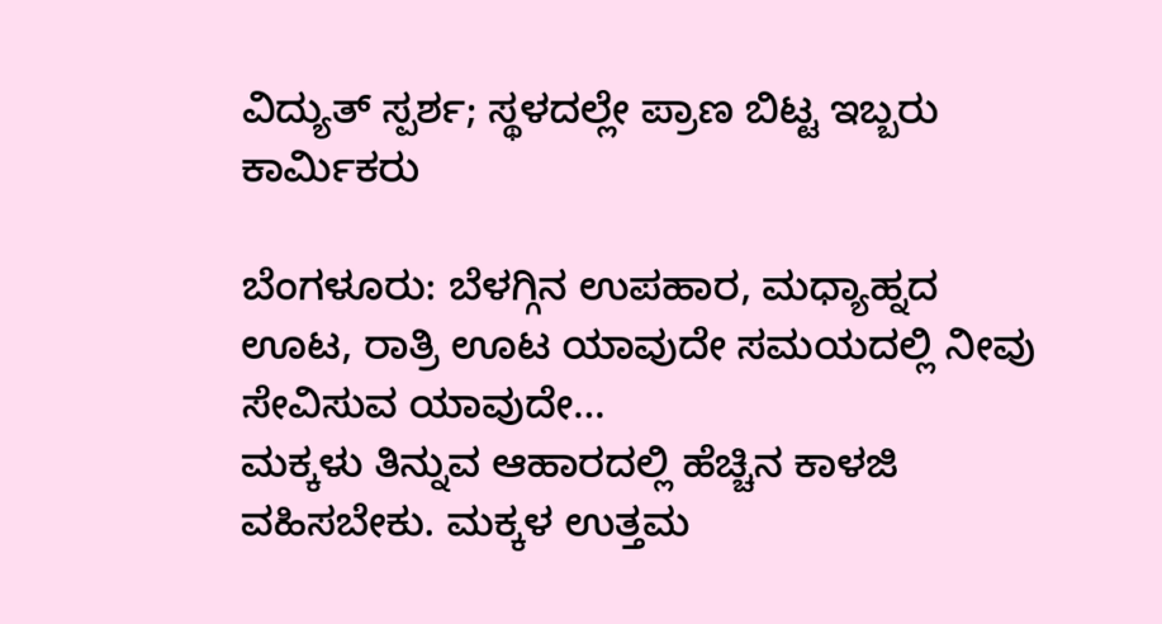ವಿದ್ಯುತ್ ಸ್ಪರ್ಶ; ಸ್ಥಳದಲ್ಲೇ ಪ್ರಾಣ ಬಿಟ್ಟ ಇಬ್ಬರು ಕಾರ್ಮಿಕರು

ಬೆಂಗಳೂರು: ಬೆಳಗ್ಗಿನ ಉಪಹಾರ, ಮಧ್ಯಾಹ್ನದ ಊಟ, ರಾತ್ರಿ ಊಟ ಯಾವುದೇ ಸಮಯದಲ್ಲಿ ನೀವು ಸೇವಿಸುವ ಯಾವುದೇ…
ಮಕ್ಕಳು ತಿನ್ನುವ ಆಹಾರದಲ್ಲಿ ಹೆಚ್ಚಿನ ಕಾಳಜಿ ವಹಿಸಬೇಕು. ಮಕ್ಕಳ ಉತ್ತಮ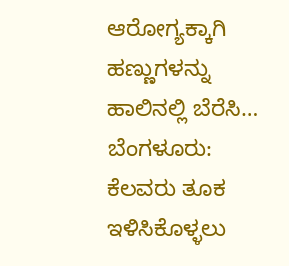ಆರೋಗ್ಯಕ್ಕಾಗಿ ಹಣ್ಣುಗಳನ್ನು ಹಾಲಿನಲ್ಲಿ ಬೆರೆಸಿ…
ಬೆಂಗಳೂರು: ಕೆಲವರು ತೂಕ ಇಳಿಸಿಕೊಳ್ಳಲು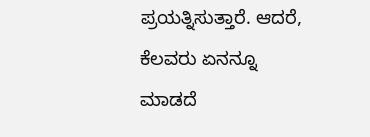ಪ್ರಯತ್ನಿಸುತ್ತಾರೆ. ಆದರೆ, ಕೆಲವರು ಏನನ್ನೂ ಮಾಡದೆ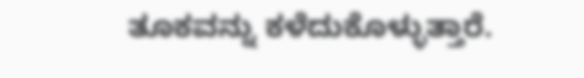ತೂಕವನ್ನು ಕಳೆದುಕೊಳ್ಳುತ್ತಾರೆ.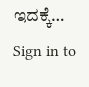ಇದಕ್ಕೆ…
Sign in to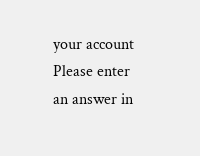your account
Please enter an answer in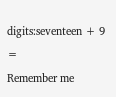digits:seventeen + 9 =
Remember me